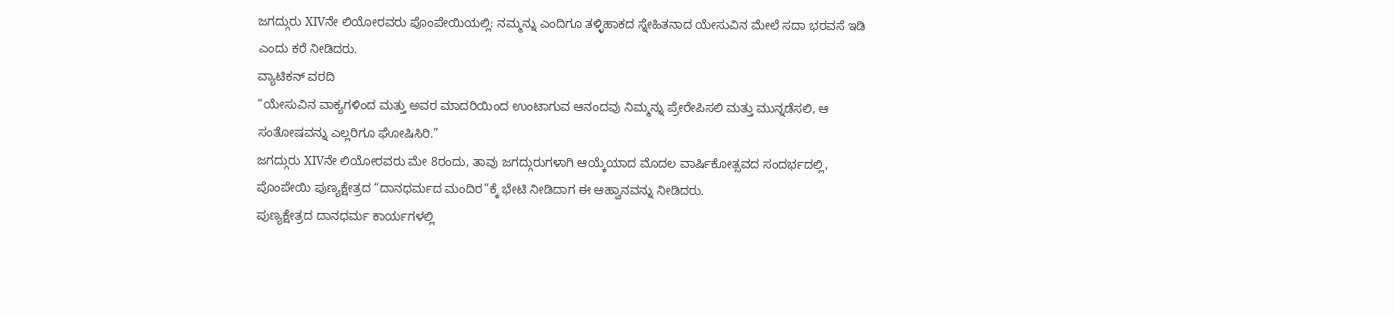ಜಗದ್ಗುರು XIVನೇ ಲಿಯೋರವರು ಪೊಂಪೇಯಿಯಲ್ಲಿ: ನಮ್ಮನ್ನು ಎಂದಿಗೂ ತಳ್ಳಿಹಾಕದ ಸ್ನೇಹಿತನಾದ ಯೇಸುವಿನ ಮೇಲೆ ಸದಾ ಭರವಸೆ ಇಡಿ ಎಂದು ಕರೆ ನೀಡಿದರು.
ವ್ಯಾಟಿಕನ್ ವರದಿ
“ಯೇಸುವಿನ ವಾಕ್ಯಗಳಿಂದ ಮತ್ತು ಅವರ ಮಾದರಿಯಿಂದ ಉಂಟಾಗುವ ಆನಂದವು ನಿಮ್ಮನ್ನು ಪ್ರೇರೇಪಿಸಲಿ ಮತ್ತು ಮುನ್ನಡೆಸಲಿ, ಆ ಸಂತೋಷವನ್ನು ಎಲ್ಲರಿಗೂ ಘೋಷಿಸಿರಿ.”
ಜಗದ್ಗುರು XIVನೇ ಲಿಯೋರವರು ಮೇ 8ರಂದು, ತಾವು ಜಗದ್ಗುರುಗಳಾಗಿ ಆಯ್ಕೆಯಾದ ಮೊದಲ ವಾರ್ಷಿಕೋತ್ಸವದ ಸಂದರ್ಭದಲ್ಲಿ, ಪೊಂಪೇಯಿ ಪುಣ್ಯಕ್ಷೇತ್ರದ “ದಾನಧರ್ಮದ ಮಂದಿರ”ಕ್ಕೆ ಭೇಟಿ ನೀಡಿದಾಗ ಈ ಆಹ್ವಾನವನ್ನು ನೀಡಿದರು.
ಪುಣ್ಯಕ್ಷೇತ್ರದ ದಾನಧರ್ಮ ಕಾರ್ಯಗಳಲ್ಲಿ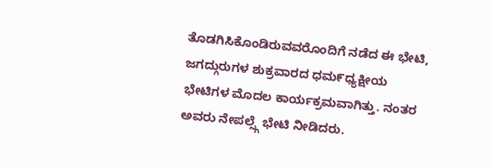ತೊಡಗಿಸಿಕೊಂಡಿರುವವರೊಂದಿಗೆ ನಡೆದ ಈ ಭೇಟಿ, ಜಗದ್ಗುರುಗಳ ಶುಕ್ರವಾರದ ಧಮ೯ಧ್ಯಕ್ಷೀಯ ಭೇಟಿಗಳ ಮೊದಲ ಕಾರ್ಯಕ್ರಮವಾಗಿತ್ತು. ನಂತರ ಅವರು ನೇಪಲ್ಸ್ಗೆ ಭೇಟಿ ನೀಡಿದರು.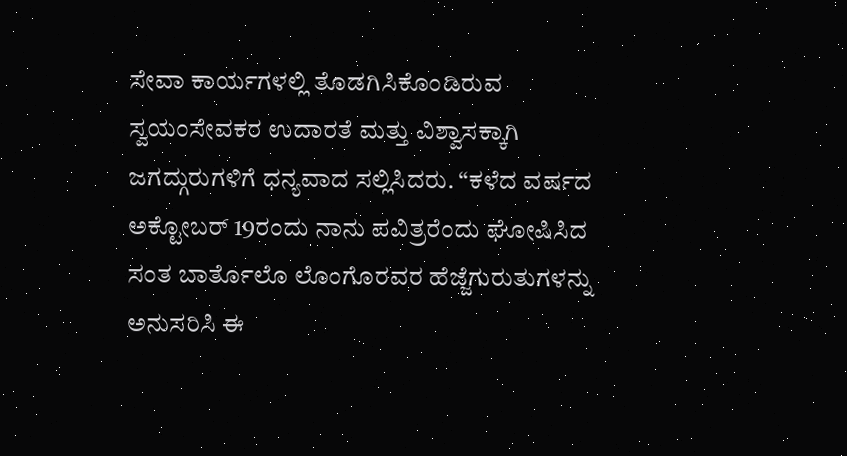ಸೇವಾ ಕಾರ್ಯಗಳಲ್ಲಿ ತೊಡಗಿಸಿಕೊಂಡಿರುವ ಸ್ವಯಂಸೇವಕರ ಉದಾರತೆ ಮತ್ತು ವಿಶ್ವಾಸಕ್ಕಾಗಿ ಜಗದ್ಗುರುಗಳಿಗೆ ಧನ್ಯವಾದ ಸಲ್ಲಿಸಿದರು. “ಕಳೆದ ವರ್ಷದ ಅಕ್ಟೋಬರ್ 19ರಂದು ನಾನು ಪವಿತ್ರರೆಂದು ಘೋಷಿಸಿದ ಸಂತ ಬಾರ್ತೊಲೊ ಲೊಂಗೊರವರ ಹೆಜ್ಜೆಗುರುತುಗಳನ್ನು ಅನುಸರಿಸಿ ಈ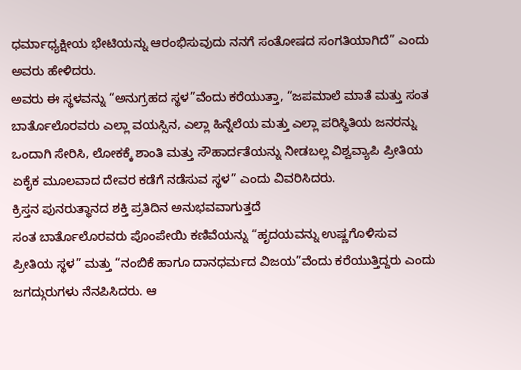ಧರ್ಮಾಧ್ಯಕ್ಷೀಯ ಭೇಟಿಯನ್ನು ಆರಂಭಿಸುವುದು ನನಗೆ ಸಂತೋಷದ ಸಂಗತಿಯಾಗಿದೆ” ಎಂದು ಅವರು ಹೇಳಿದರು.
ಅವರು ಈ ಸ್ಥಳವನ್ನು “ಅನುಗ್ರಹದ ಸ್ಥಳ”ವೆಂದು ಕರೆಯುತ್ತಾ, “ಜಪಮಾಲೆ ಮಾತೆ ಮತ್ತು ಸಂತ ಬಾರ್ತೊಲೊರವರು ಎಲ್ಲಾ ವಯಸ್ಸಿನ, ಎಲ್ಲಾ ಹಿನ್ನೆಲೆಯ ಮತ್ತು ಎಲ್ಲಾ ಪರಿಸ್ಥಿತಿಯ ಜನರನ್ನು ಒಂದಾಗಿ ಸೇರಿಸಿ, ಲೋಕಕ್ಕೆ ಶಾಂತಿ ಮತ್ತು ಸೌಹಾರ್ದತೆಯನ್ನು ನೀಡಬಲ್ಲ ವಿಶ್ವವ್ಯಾಪಿ ಪ್ರೀತಿಯ ಏಕೈಕ ಮೂಲವಾದ ದೇವರ ಕಡೆಗೆ ನಡೆಸುವ ಸ್ಥಳ” ಎಂದು ವಿವರಿಸಿದರು.
ಕ್ರಿಸ್ತನ ಪುನರುತ್ಥಾನದ ಶಕ್ತಿ ಪ್ರತಿದಿನ ಅನುಭವವಾಗುತ್ತದೆ
ಸಂತ ಬಾರ್ತೊಲೊರವರು ಪೊಂಪೇಯಿ ಕಣಿವೆಯನ್ನು “ಹೃದಯವನ್ನು ಉಷ್ಣಗೊಳಿಸುವ ಪ್ರೀತಿಯ ಸ್ಥಳ” ಮತ್ತು “ನಂಬಿಕೆ ಹಾಗೂ ದಾನಧರ್ಮದ ವಿಜಯ”ವೆಂದು ಕರೆಯುತ್ತಿದ್ದರು ಎಂದು ಜಗದ್ಗುರುಗಳು ನೆನಪಿಸಿದರು. ಆ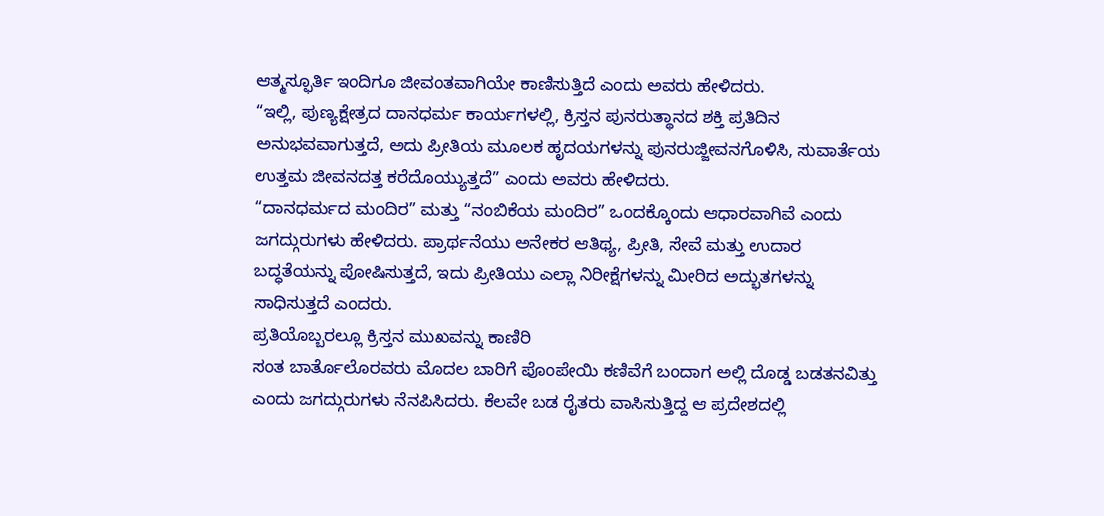ಆತ್ಮಸ್ಫೂರ್ತಿ ಇಂದಿಗೂ ಜೀವಂತವಾಗಿಯೇ ಕಾಣಿಸುತ್ತಿದೆ ಎಂದು ಅವರು ಹೇಳಿದರು.
“ಇಲ್ಲಿ, ಪುಣ್ಯಕ್ಷೇತ್ರದ ದಾನಧರ್ಮ ಕಾರ್ಯಗಳಲ್ಲಿ, ಕ್ರಿಸ್ತನ ಪುನರುತ್ಥಾನದ ಶಕ್ತಿ ಪ್ರತಿದಿನ ಅನುಭವವಾಗುತ್ತದೆ, ಅದು ಪ್ರೀತಿಯ ಮೂಲಕ ಹೃದಯಗಳನ್ನು ಪುನರುಜ್ಜೀವನಗೊಳಿಸಿ, ಸುವಾರ್ತೆಯ ಉತ್ತಮ ಜೀವನದತ್ತ ಕರೆದೊಯ್ಯುತ್ತದೆ” ಎಂದು ಅವರು ಹೇಳಿದರು.
“ದಾನಧರ್ಮದ ಮಂದಿರ” ಮತ್ತು “ನಂಬಿಕೆಯ ಮಂದಿರ” ಒಂದಕ್ಕೊಂದು ಆಧಾರವಾಗಿವೆ ಎಂದು ಜಗದ್ಗುರುಗಳು ಹೇಳಿದರು. ಪ್ರಾರ್ಥನೆಯು ಅನೇಕರ ಆತಿಥ್ಯ, ಪ್ರೀತಿ, ಸೇವೆ ಮತ್ತು ಉದಾರ ಬದ್ಧತೆಯನ್ನು ಪೋಷಿಸುತ್ತದೆ, ಇದು ಪ್ರೀತಿಯು ಎಲ್ಲಾ ನಿರೀಕ್ಷೆಗಳನ್ನು ಮೀರಿದ ಅದ್ಭುತಗಳನ್ನು ಸಾಧಿಸುತ್ತದೆ ಎಂದರು.
ಪ್ರತಿಯೊಬ್ಬರಲ್ಲೂ ಕ್ರಿಸ್ತನ ಮುಖವನ್ನು ಕಾಣಿರಿ
ಸಂತ ಬಾರ್ತೊಲೊರವರು ಮೊದಲ ಬಾರಿಗೆ ಪೊಂಪೇಯಿ ಕಣಿವೆಗೆ ಬಂದಾಗ ಅಲ್ಲಿ ದೊಡ್ಡ ಬಡತನವಿತ್ತು ಎಂದು ಜಗದ್ಗುರುಗಳು ನೆನಪಿಸಿದರು. ಕೆಲವೇ ಬಡ ರೈತರು ವಾಸಿಸುತ್ತಿದ್ದ ಆ ಪ್ರದೇಶದಲ್ಲಿ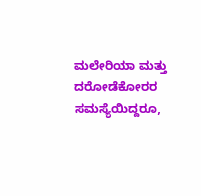ಮಲೇರಿಯಾ ಮತ್ತು ದರೋಡೆಕೋರರ ಸಮಸ್ಯೆಯಿದ್ದರೂ,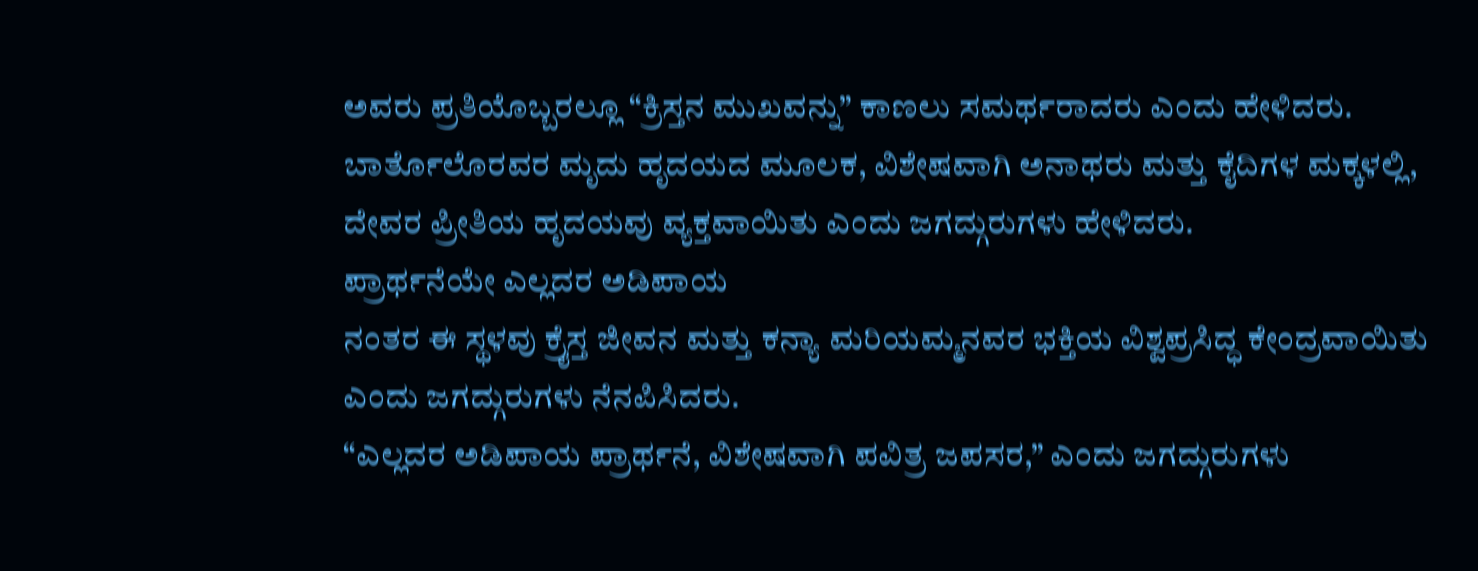ಅವರು ಪ್ರತಿಯೊಬ್ಬರಲ್ಲೂ “ಕ್ರಿಸ್ತನ ಮುಖವನ್ನು” ಕಾಣಲು ಸಮರ್ಥರಾದರು ಎಂದು ಹೇಳಿದರು.
ಬಾರ್ತೊಲೊರವರ ಮೃದು ಹೃದಯದ ಮೂಲಕ, ವಿಶೇಷವಾಗಿ ಅನಾಥರು ಮತ್ತು ಕೈದಿಗಳ ಮಕ್ಕಳಲ್ಲಿ, ದೇವರ ಪ್ರೀತಿಯ ಹೃದಯವು ವ್ಯಕ್ತವಾಯಿತು ಎಂದು ಜಗದ್ಗುರುಗಳು ಹೇಳಿದರು.
ಪ್ರಾರ್ಥನೆಯೇ ಎಲ್ಲದರ ಅಡಿಪಾಯ
ನಂತರ ಈ ಸ್ಥಳವು ಕ್ರೈಸ್ತ ಜೀವನ ಮತ್ತು ಕನ್ಯಾ ಮರಿಯಮ್ಮನವರ ಭಕ್ತಿಯ ವಿಶ್ವಪ್ರಸಿದ್ಧ ಕೇಂದ್ರವಾಯಿತು ಎಂದು ಜಗದ್ಗುರುಗಳು ನೆನಪಿಸಿದರು.
“ಎಲ್ಲದರ ಅಡಿಪಾಯ ಪ್ರಾರ್ಥನೆ, ವಿಶೇಷವಾಗಿ ಪವಿತ್ರ ಜಪಸರ,” ಎಂದು ಜಗದ್ಗುರುಗಳು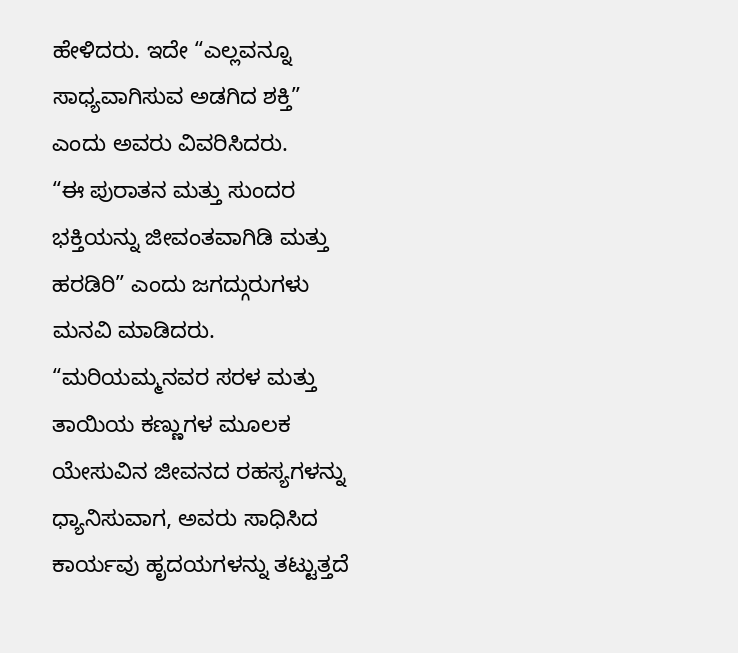ಹೇಳಿದರು. ಇದೇ “ಎಲ್ಲವನ್ನೂ ಸಾಧ್ಯವಾಗಿಸುವ ಅಡಗಿದ ಶಕ್ತಿ” ಎಂದು ಅವರು ವಿವರಿಸಿದರು.
“ಈ ಪುರಾತನ ಮತ್ತು ಸುಂದರ ಭಕ್ತಿಯನ್ನು ಜೀವಂತವಾಗಿಡಿ ಮತ್ತು ಹರಡಿರಿ” ಎಂದು ಜಗದ್ಗುರುಗಳು ಮನವಿ ಮಾಡಿದರು. “ಮರಿಯಮ್ಮನವರ ಸರಳ ಮತ್ತು ತಾಯಿಯ ಕಣ್ಣುಗಳ ಮೂಲಕ ಯೇಸುವಿನ ಜೀವನದ ರಹಸ್ಯಗಳನ್ನು ಧ್ಯಾನಿಸುವಾಗ, ಅವರು ಸಾಧಿಸಿದ ಕಾರ್ಯವು ಹೃದಯಗಳನ್ನು ತಟ್ಟುತ್ತದೆ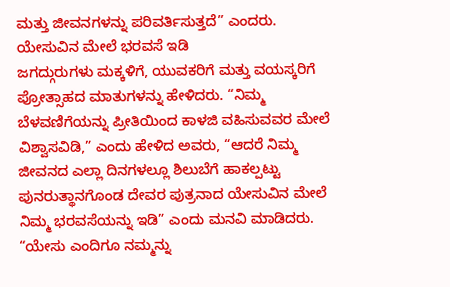ಮತ್ತು ಜೀವನಗಳನ್ನು ಪರಿವರ್ತಿಸುತ್ತದೆ” ಎಂದರು.
ಯೇಸುವಿನ ಮೇಲೆ ಭರವಸೆ ಇಡಿ
ಜಗದ್ಗುರುಗಳು ಮಕ್ಕಳಿಗೆ, ಯುವಕರಿಗೆ ಮತ್ತು ವಯಸ್ಕರಿಗೆ ಪ್ರೋತ್ಸಾಹದ ಮಾತುಗಳನ್ನು ಹೇಳಿದರು. “ನಿಮ್ಮ ಬೆಳವಣಿಗೆಯನ್ನು ಪ್ರೀತಿಯಿಂದ ಕಾಳಜಿ ವಹಿಸುವವರ ಮೇಲೆ ವಿಶ್ವಾಸವಿಡಿ,” ಎಂದು ಹೇಳಿದ ಅವರು, “ಆದರೆ ನಿಮ್ಮ ಜೀವನದ ಎಲ್ಲಾ ದಿನಗಳಲ್ಲೂ ಶಿಲುಬೆಗೆ ಹಾಕಲ್ಪಟ್ಟು ಪುನರುತ್ಥಾನಗೊಂಡ ದೇವರ ಪುತ್ರನಾದ ಯೇಸುವಿನ ಮೇಲೆ ನಿಮ್ಮ ಭರವಸೆಯನ್ನು ಇಡಿ” ಎಂದು ಮನವಿ ಮಾಡಿದರು.
“ಯೇಸು ಎಂದಿಗೂ ನಮ್ಮನ್ನು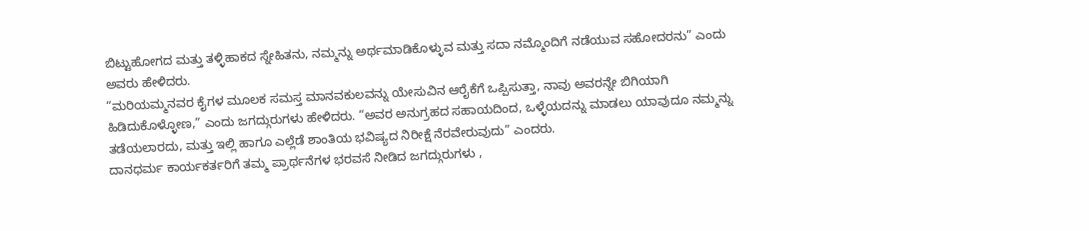ಬಿಟ್ಟುಹೋಗದ ಮತ್ತು ತಳ್ಳಿಹಾಕದ ಸ್ನೇಹಿತನು, ನಮ್ಮನ್ನು ಅರ್ಥಮಾಡಿಕೊಳ್ಳುವ ಮತ್ತು ಸದಾ ನಮ್ಮೊಂದಿಗೆ ನಡೆಯುವ ಸಹೋದರನು” ಎಂದು ಅವರು ಹೇಳಿದರು.
“ಮರಿಯಮ್ಮನವರ ಕೈಗಳ ಮೂಲಕ ಸಮಸ್ತ ಮಾನವಕುಲವನ್ನು ಯೇಸುವಿನ ಆರೈಕೆಗೆ ಒಪ್ಪಿಸುತ್ತಾ, ನಾವು ಅವರನ್ನೇ ಬಿಗಿಯಾಗಿ ಹಿಡಿದುಕೊಳ್ಳೋಣ,” ಎಂದು ಜಗದ್ಗುರುಗಳು ಹೇಳಿದರು. “ಅವರ ಅನುಗ್ರಹದ ಸಹಾಯದಿಂದ, ಒಳ್ಳೆಯದನ್ನು ಮಾಡಲು ಯಾವುದೂ ನಮ್ಮನ್ನು ತಡೆಯಲಾರದು, ಮತ್ತು ಇಲ್ಲಿ ಹಾಗೂ ಎಲ್ಲೆಡೆ ಶಾಂತಿಯ ಭವಿಷ್ಯದ ನಿರೀಕ್ಷೆ ನೆರವೇರುವುದು” ಎಂದರು.
ದಾನಧರ್ಮ ಕಾರ್ಯಕರ್ತರಿಗೆ ತಮ್ಮ ಪ್ರಾರ್ಥನೆಗಳ ಭರವಸೆ ನೀಡಿದ ಜಗದ್ಗುರುಗಳು ,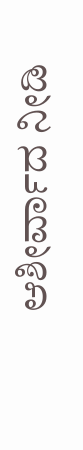ಆಶೀರ್ವಾದ ನೀಡಿ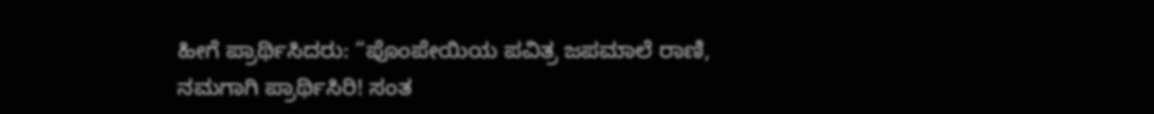ಹೀಗೆ ಪ್ರಾರ್ಥಿಸಿದರು: “ಪೊಂಪೇಯಿಯ ಪವಿತ್ರ ಜಪಮಾಲೆ ರಾಣಿ, ನಮಗಾಗಿ ಪ್ರಾರ್ಥಿಸಿರಿ! ಸಂತ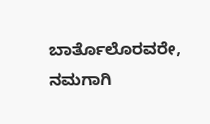ಬಾರ್ತೊಲೊರವರೇ, ನಮಗಾಗಿ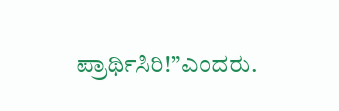ಪ್ರಾರ್ಥಿಸಿರಿ!”ಎಂದರು.